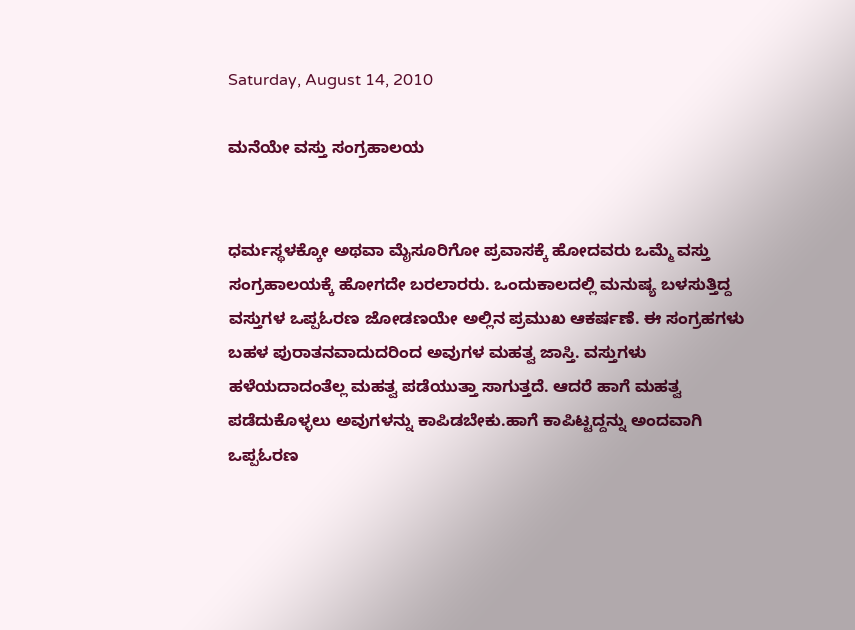Saturday, August 14, 2010

ಮನೆಯೇ ವಸ್ತು ಸಂಗ್ರಹಾಲಯ


ಧರ್ಮಸ್ಥಳಕ್ಕೋ ಅಥವಾ ಮೈಸೂರಿಗೋ ಪ್ರವಾಸಕ್ಕೆ ಹೋದವರು ಒಮ್ಮೆ ವಸ್ತು ಸಂಗ್ರಹಾಲಯಕ್ಕೆ ಹೋಗದೇ ಬರಲಾರರು. ಒಂದುಕಾಲದಲ್ಲಿ ಮನುಷ್ಯ ಬಳಸುತ್ತಿದ್ದ ವಸ್ತುಗಳ ಒಪ್ಪಓರಣ ಜೋಡಣಯೇ ಅಲ್ಲಿನ ಪ್ರಮುಖ ಆಕರ್ಷಣೆ. ಈ ಸಂಗ್ರಹಗಳು ಬಹಳ ಪುರಾತನವಾದುದರಿಂದ ಅವುಗಳ ಮಹತ್ವ ಜಾಸ್ತಿ. ವಸ್ತುಗಳು ಹಳೆಯದಾದಂತೆಲ್ಲ ಮಹತ್ವ ಪಡೆಯುತ್ತಾ ಸಾಗುತ್ತದೆ. ಆದರೆ ಹಾಗೆ ಮಹತ್ವ ಪಡೆದುಕೊಳ್ಳಲು ಅವುಗಳನ್ನು ಕಾಪಿಡಬೇಕು.ಹಾಗೆ ಕಾಪಿಟ್ಟದ್ದನ್ನು ಅಂದವಾಗಿ ಒಪ್ಪಓರಣ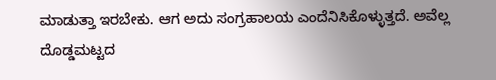ಮಾಡುತ್ತಾ ಇರಬೇಕು. ಆಗ ಅದು ಸಂಗ್ರಹಾಲಯ ಎಂದೆನಿಸಿಕೊಳ್ಳುತ್ತದೆ. ಅವೆಲ್ಲ ದೊಡ್ಡಮಟ್ಟದ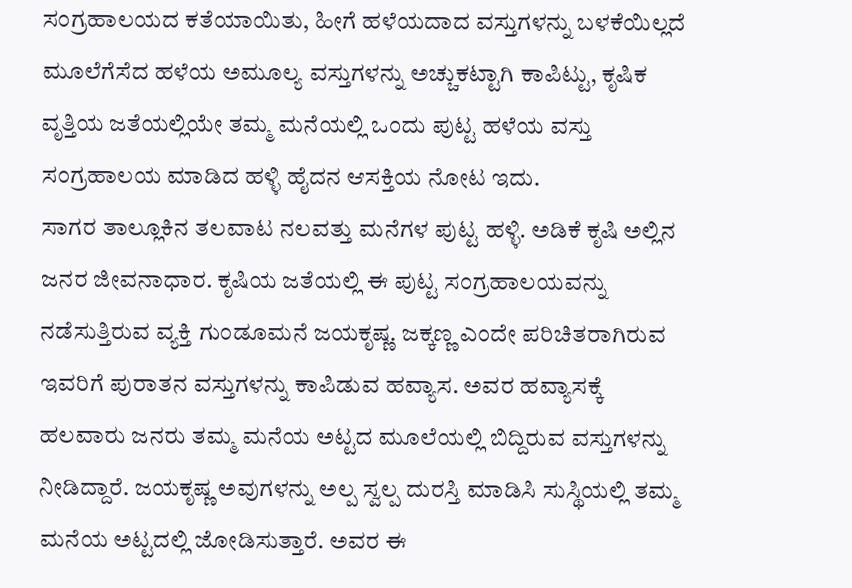ಸಂಗ್ರಹಾಲಯದ ಕತೆಯಾಯಿತು, ಹೀಗೆ ಹಳೆಯದಾದ ವಸ್ತುಗಳನ್ನು ಬಳಕೆಯಿಲ್ಲದೆ ಮೂಲೆಗೆಸೆದ ಹಳೆಯ ಅಮೂಲ್ಯ ವಸ್ತುಗಳನ್ನು ಅಚ್ಚುಕಟ್ಟಾಗಿ ಕಾಪಿಟ್ಟು, ಕೃಷಿಕ ವೃತ್ತಿಯ ಜತೆಯಲ್ಲಿಯೇ ತಮ್ಮ ಮನೆಯಲ್ಲಿ ಒಂದು ಪುಟ್ಟ ಹಳೆಯ ವಸ್ತು ಸಂಗ್ರಹಾಲಯ ಮಾಡಿದ ಹಳ್ಳಿ ಹೈದನ ಆಸಕ್ತಿಯ ನೋಟ ಇದು.
ಸಾಗರ ತಾಲ್ಲೂಕಿನ ತಲವಾಟ ನಲವತ್ತು ಮನೆಗಳ ಪುಟ್ಟ ಹಳ್ಳಿ. ಅಡಿಕೆ ಕೃಷಿ ಅಲ್ಲಿನ ಜನರ ಜೀವನಾಧಾರ. ಕೃಷಿಯ ಜತೆಯಲ್ಲಿ ಈ ಪುಟ್ಟ ಸಂಗ್ರಹಾಲಯವನ್ನು ನಡೆಸುತ್ತಿರುವ ವ್ಯಕ್ತಿ ಗುಂಡೂಮನೆ ಜಯಕೃಷ್ಣ. ಜಕ್ಕಣ್ಣ ಎಂದೇ ಪರಿಚಿತರಾಗಿರುವ ಇವರಿಗೆ ಪುರಾತನ ವಸ್ತುಗಳನ್ನು ಕಾಪಿಡುವ ಹವ್ಯಾಸ. ಅವರ ಹವ್ಯಾಸಕ್ಕೆ ಹಲವಾರು ಜನರು ತಮ್ಮ ಮನೆಯ ಅಟ್ಟದ ಮೂಲೆಯಲ್ಲಿ ಬಿದ್ದಿರುವ ವಸ್ತುಗಳನ್ನು ನೀಡಿದ್ದಾರೆ. ಜಯಕೃಷ್ಣ ಅವುಗಳನ್ನು ಅಲ್ಪ ಸ್ವಲ್ಪ ದುರಸ್ತಿ ಮಾಡಿಸಿ ಸುಸ್ಥಿಯಲ್ಲಿ ತಮ್ಮ ಮನೆಯ ಅಟ್ಟದಲ್ಲಿ ಜೋಡಿಸುತ್ತಾರೆ. ಅವರ ಈ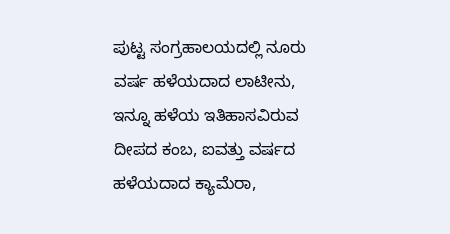ಪುಟ್ಟ ಸಂಗ್ರಹಾಲಯದಲ್ಲಿ ನೂರು ವರ್ಷ ಹಳೆಯದಾದ ಲಾಟೀನು, ಇನ್ನೂ ಹಳೆಯ ಇತಿಹಾಸವಿರುವ ದೀಪದ ಕಂಬ, ಐವತ್ತು ವರ್ಷದ ಹಳೆಯದಾದ ಕ್ಯಾಮೆರಾ,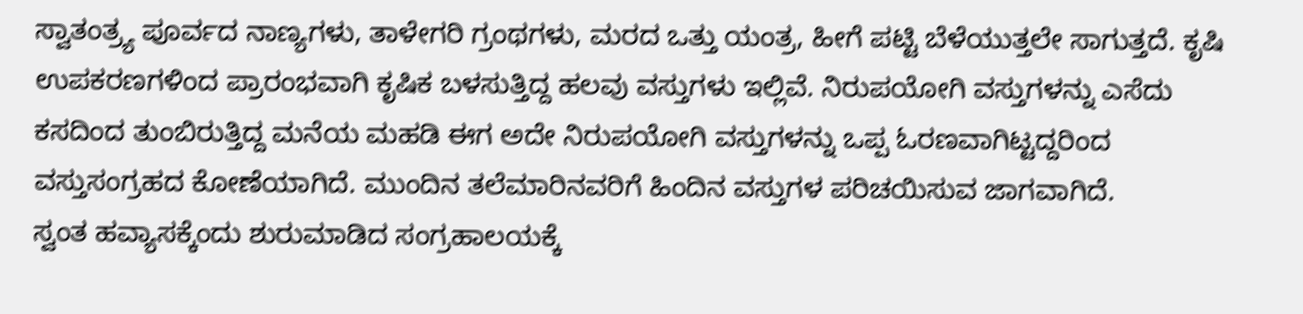ಸ್ವಾತಂತ್ರ್ಯ ಪೂರ್ವದ ನಾಣ್ಯಗಳು, ತಾಳೇಗರಿ ಗ್ರಂಥಗಳು, ಮರದ ಒತ್ತು ಯಂತ್ರ, ಹೀಗೆ ಪಟ್ಟಿ ಬೆಳೆಯುತ್ತಲೇ ಸಾಗುತ್ತದೆ. ಕೃಷಿ ಉಪಕರಣಗಳಿಂದ ಪ್ರಾರಂಭವಾಗಿ ಕೃಷಿಕ ಬಳಸುತ್ತಿದ್ದ ಹಲವು ವಸ್ತುಗಳು ಇಲ್ಲಿವೆ. ನಿರುಪಯೋಗಿ ವಸ್ತುಗಳನ್ನು ಎಸೆದು ಕಸದಿಂದ ತುಂಬಿರುತ್ತಿದ್ದ ಮನೆಯ ಮಹಡಿ ಈಗ ಅದೇ ನಿರುಪಯೋಗಿ ವಸ್ತುಗಳನ್ನು ಒಪ್ಪ ಓರಣವಾಗಿಟ್ಟದ್ದರಿಂದ ವಸ್ತುಸಂಗ್ರಹದ ಕೋಣೆಯಾಗಿದೆ. ಮುಂದಿನ ತಲೆಮಾರಿನವರಿಗೆ ಹಿಂದಿನ ವಸ್ತುಗಳ ಪರಿಚಯಿಸುವ ಜಾಗವಾಗಿದೆ.
ಸ್ವಂತ ಹವ್ಯಾಸಕ್ಕೆಂದು ಶುರುಮಾಡಿದ ಸಂಗ್ರಹಾಲಯಕ್ಕೆ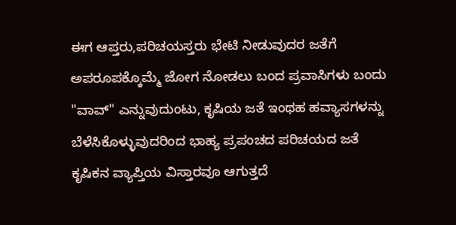ಈಗ ಆಪ್ತರು,ಪರಿಚಯಸ್ತರು ಭೇಟಿ ನೀಡುವುದರ ಜತೆಗೆ ಅಪರೂಪಕ್ಕೊಮ್ಮೆ ಜೋಗ ನೋಡಲು ಬಂದ ಪ್ರವಾಸಿಗಳು ಬಂದು "ವಾವ್" ಎನ್ನುವುದುಂಟು, ಕೃಷಿಯ ಜತೆ ಇಂಥಹ ಹವ್ಯಾಸಗಳನ್ನು ಬೆಳೆಸಿಕೊಳ್ಳುವುದರಿಂದ ಭಾಹ್ಯ ಪ್ರಪಂಚದ ಪರಿಚಯದ ಜತೆ ಕೃಷಿಕನ ವ್ಯಾಪ್ತಿಯ ವಿಸ್ತಾರವೂ ಆಗುತ್ತದೆ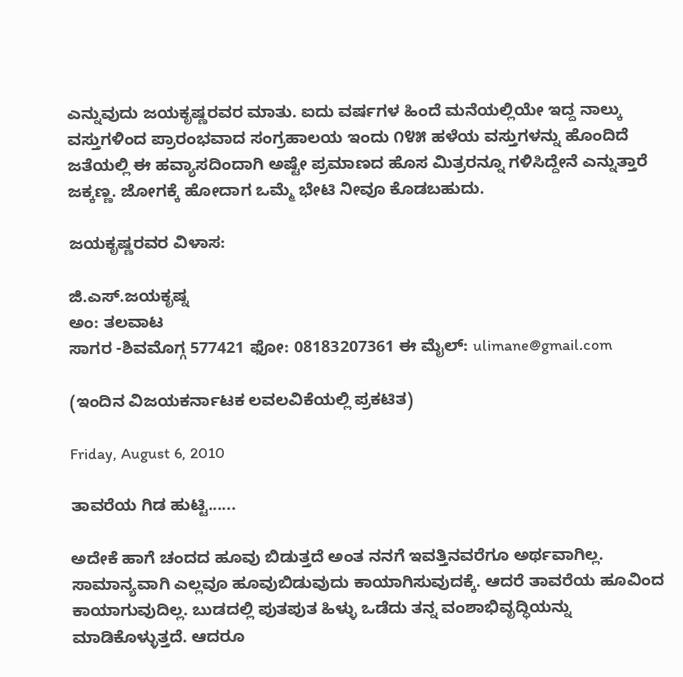ಎನ್ನುವುದು ಜಯಕೃಷ್ಣರವರ ಮಾತು. ಐದು ವರ್ಷಗಳ ಹಿಂದೆ ಮನೆಯಲ್ಲಿಯೇ ಇದ್ದ ನಾಲ್ಕು ವಸ್ತುಗಳಿಂದ ಪ್ರಾರಂಭವಾದ ಸಂಗ್ರಹಾಲಯ ಇಂದು ೧೪೫ ಹಳೆಯ ವಸ್ತುಗಳನ್ನು ಹೊಂದಿದೆ ಜತೆಯಲ್ಲಿ ಈ ಹವ್ಯಾಸದಿಂದಾಗಿ ಅಷ್ಟೇ ಪ್ರಮಾಣದ ಹೊಸ ಮಿತ್ರರನ್ನೂ ಗಳಿಸಿದ್ದೇನೆ ಎನ್ನುತ್ತಾರೆ ಜಕ್ಕಣ್ಣ. ಜೋಗಕ್ಕೆ ಹೋದಾಗ ಒಮ್ಮೆ ಭೇಟಿ ನೀವೂ ಕೊಡಬಹುದು.

ಜಯಕೃಷ್ಣರವರ ವಿಳಾಸ:

ಜಿ.ಎಸ್.ಜಯಕೃಷ್ನ
ಅಂ: ತಲವಾಟ
ಸಾಗರ -ಶಿವಮೊಗ್ಗ 577421 ಫೋ: 08183207361 ಈ ಮೈಲ್: ulimane@gmail.com

(ಇಂದಿನ ವಿಜಯಕರ್ನಾಟಕ ಲವಲವಿಕೆಯಲ್ಲಿ ಪ್ರಕಟಿತ)

Friday, August 6, 2010

ತಾವರೆಯ ಗಿಡ ಹುಟ್ಟಿ......

ಅದೇಕೆ ಹಾಗೆ ಚಂದದ ಹೂವು ಬಿಡುತ್ತದೆ ಅಂತ ನನಗೆ ಇವತ್ತಿನವರೆಗೂ ಅರ್ಥವಾಗಿಲ್ಲ. ಸಾಮಾನ್ಯವಾಗಿ ಎಲ್ಲವೂ ಹೂವುಬಿಡುವುದು ಕಾಯಾಗಿಸುವುದಕ್ಕೆ. ಆದರೆ ತಾವರೆಯ ಹೂವಿಂದ ಕಾಯಾಗುವುದಿಲ್ಲ. ಬುಡದಲ್ಲಿ ಪುತಪುತ ಹಿಳ್ಳು ಒಡೆದು ತನ್ನ ವಂಶಾಭಿವೃದ್ಧಿಯನ್ನು ಮಾಡಿಕೊಳ್ಳುತ್ತದೆ. ಆದರೂ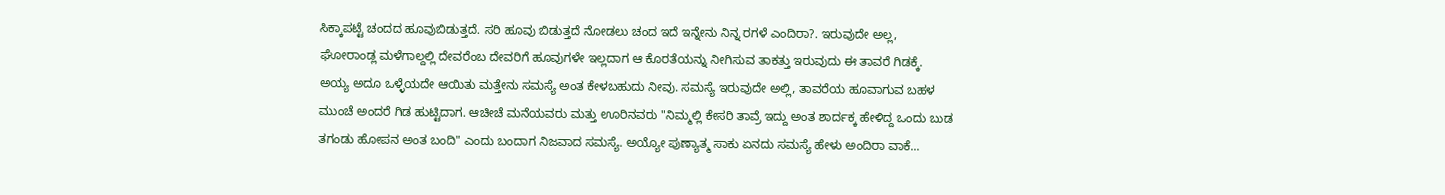ಸಿಕ್ಕಾಪಟ್ಟೆ ಚಂದದ ಹೂವುಬಿಡುತ್ತದೆ. ಸರಿ ಹೂವು ಬಿಡುತ್ತದೆ ನೋಡಲು ಚಂದ ಇದೆ ಇನ್ನೇನು ನಿನ್ನ ರಗಳೆ ಎಂದಿರಾ?. ಇರುವುದೇ ಅಲ್ಲ, ಘೋರಾಂಡ್ಲ ಮಳೆಗಾಲ್ದಲ್ಲಿ ದೇವರೆಂಬ ದೇವರಿಗೆ ಹೂವುಗಳೇ ಇಲ್ಲದಾಗ ಆ ಕೊರತೆಯನ್ನು ನೀಗಿಸುವ ತಾಕತ್ತು ಇರುವುದು ಈ ತಾವರೆ ಗಿಡಕ್ಕೆ. ಅಯ್ಯ ಅದೂ ಒಳ್ಳೆಯದೇ ಆಯಿತು ಮತ್ತೇನು ಸಮಸ್ಯೆ ಅಂತ ಕೇಳಬಹುದು ನೀವು. ಸಮಸ್ಯೆ ಇರುವುದೇ ಅಲ್ಲಿ, ತಾವರೆಯ ಹೂವಾಗುವ ಬಹಳ ಮುಂಚೆ ಅಂದರೆ ಗಿಡ ಹುಟ್ಟಿದಾಗ. ಆಚೀಚೆ ಮನೆಯವರು ಮತ್ತು ಊರಿನವರು "ನಿಮ್ಮಲ್ಲಿ ಕೇಸರಿ ತಾವ್ರೆ ಇದ್ದು ಅಂತ ಶಾರ್ದಕ್ಕ ಹೇಳಿದ್ದ ಒಂದು ಬುಡ ತಗಂಡು ಹೋಪನ ಅಂತ ಬಂದಿ" ಎಂದು ಬಂದಾಗ ನಿಜವಾದ ಸಮಸ್ಯೆ. ಅಯ್ಯೋ ಪುಣ್ಯಾತ್ಮ ಸಾಕು ಏನದು ಸಮಸ್ಯೆ ಹೇಳು ಅಂದಿರಾ ವಾಕೆ...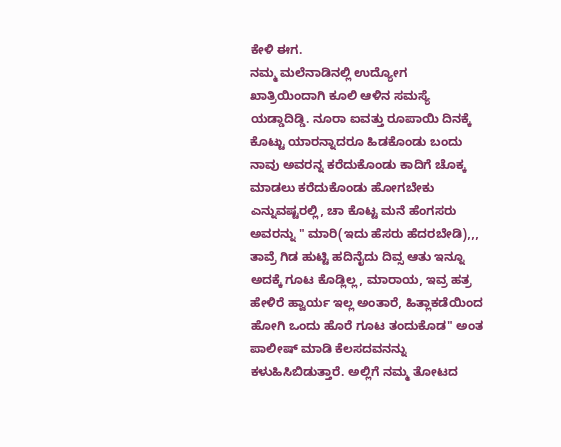ಕೇಳಿ ಈಗ.
ನಮ್ಮ ಮಲೆನಾಡಿನಲ್ಲಿ ಉದ್ಯೋಗ ಖಾತ್ರಿಯಿಂದಾಗಿ ಕೂಲಿ ಆಳಿನ ಸಮಸ್ಯೆ ಯಡ್ಡಾದಿಡ್ಡಿ. ನೂರಾ ಐವತ್ತು ರೂಪಾಯಿ ದಿನಕ್ಕೆ ಕೊಟ್ಟು ಯಾರನ್ನಾದರೂ ಹಿಡಕೊಂಡು ಬಂದು ನಾವು ಅವರನ್ನ ಕರೆದುಕೊಂಡು ಕಾದಿಗೆ ಚೊಕ್ಕ ಮಾಡಲು ಕರೆದುಕೊಂಡು ಹೋಗಬೇಕು ಎನ್ನುವಷ್ಟರಲ್ಲಿ, ಚಾ ಕೊಟ್ಟ ಮನೆ ಹೆಂಗಸರು ಅವರನ್ನು " ಮಾರಿ(ಇದು ಹೆಸರು ಹೆದರಬೇಡಿ),,, ತಾವ್ರೆ ಗಿಡ ಹುಟ್ಟಿ ಹದಿನೈದು ದಿವ್ಸ ಆತು ಇನ್ನೂ ಅದಕ್ಕೆ ಗೂಟ ಕೊಡ್ಲಿಲ್ಲ, ಮಾರಾಯ, ಇವ್ರ ಹತ್ರ ಹೇಳಿರೆ ಹ್ವಾರ್ಯ ಇಲ್ಲ ಅಂತಾರೆ, ಹಿತ್ಲಾಕಡೆಯಿಂದ ಹೋಗಿ ಒಂದು ಹೊರೆ ಗೂಟ ತಂದುಕೊಡ" ಅಂತ ಪಾಲೀಷ್ ಮಾಡಿ ಕೆಲಸದವನನ್ನು ಕಳುಹಿಸಿಬಿಡುತ್ತಾರೆ. ಅಲ್ಲಿಗೆ ನಮ್ಮ ತೋಟದ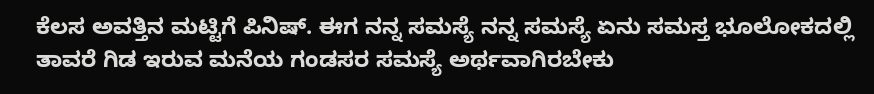ಕೆಲಸ ಅವತ್ತಿನ ಮಟ್ಟಿಗೆ ಪಿನಿಷ್. ಈಗ ನನ್ನ ಸಮಸ್ಯೆ ನನ್ನ ಸಮಸ್ಯೆ ಏನು ಸಮಸ್ತ ಭೂಲೋಕದಲ್ಲಿ ತಾವರೆ ಗಿಡ ಇರುವ ಮನೆಯ ಗಂಡಸರ ಸಮಸ್ಯೆ ಅರ್ಥವಾಗಿರಬೇಕು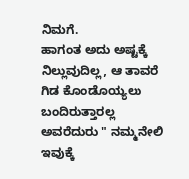ನಿಮಗೆ.
ಹಾಗಂತ ಅದು ಅಷ್ಟಕ್ಕೆ ನಿಲ್ಲುವುದಿಲ್ಲ, ಆ ತಾವರೆ ಗಿಡ ಕೊಂಡೊಯ್ಯಲು ಬಂದಿರುತ್ತಾರಲ್ಲ ಅವರೆದುರು " ನಮ್ಮನೇಲಿ ಇವುಕ್ಕೆ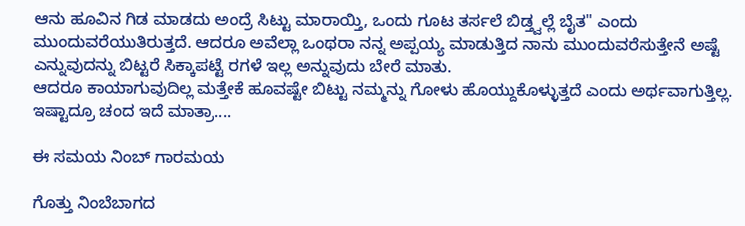ಆನು ಹೂವಿನ ಗಿಡ ಮಾಡದು ಅಂದ್ರೆ ಸಿಟ್ಟು ಮಾರಾಯ್ತಿ, ಒಂದು ಗೂಟ ತರ್ಸಲೆ ಬಿಡ್ತ್ವಲ್ಲೆ ಬೈತ" ಎಂದು ಮುಂದುವರೆಯುತಿರುತ್ತದೆ. ಆದರೂ ಅವೆಲ್ಲಾ ಒಂಥರಾ ನನ್ನ ಅಪ್ಪಯ್ಯ ಮಾಡುತ್ತಿದ ನಾನು ಮುಂದುವರೆಸುತ್ತೇನೆ ಅಷ್ಟೆ ಎನ್ನುವುದನ್ನು ಬಿಟ್ಟರೆ ಸಿಕ್ಕಾಪಟ್ಟೆ ರಗಳೆ ಇಲ್ಲ ಅನ್ನುವುದು ಬೇರೆ ಮಾತು.
ಆದರೂ ಕಾಯಾಗುವುದಿಲ್ಲ ಮತ್ತೇಕೆ ಹೂವಷ್ಟೇ ಬಿಟ್ಟು ನಮ್ಮನ್ನು ಗೋಳು ಹೊಯ್ದುಕೊಳ್ಳುತ್ತದೆ ಎಂದು ಅರ್ಥವಾಗುತ್ತಿಲ್ಲ. ಇಷ್ಟಾದ್ರೂ ಚಂದ ಇದೆ ಮಾತ್ರಾ....

ಈ ಸಮಯ ನಿಂಬ್ ಗಾರಮಯ

ಗೊತ್ತು ನಿಂಬೆಬಾಗದ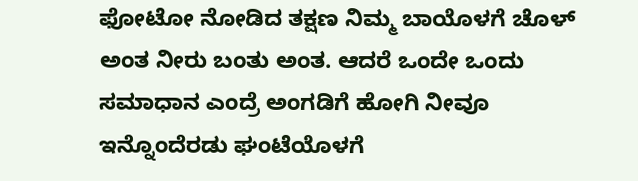ಫೋಟೋ ನೋಡಿದ ತಕ್ಷಣ ನಿಮ್ಮ ಬಾಯೊಳಗೆ ಚೊಳ್ ಅಂತ ನೀರು ಬಂತು ಅಂತ. ಆದರೆ ಒಂದೇ ಒಂದು ಸಮಾಧಾನ ಎಂದ್ರೆ ಅಂಗಡಿಗೆ ಹೋಗಿ ನೀವೂ ಇನ್ನೊಂದೆರಡು ಘಂಟೆಯೊಳಗೆ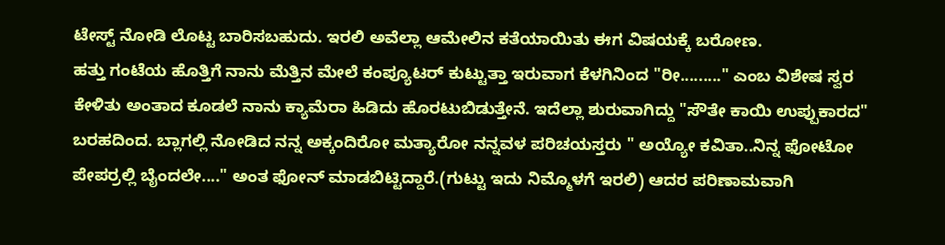ಟೇಸ್ಟ್ ನೋಡಿ ಲೊಟ್ಟ ಬಾರಿಸಬಹುದು. ಇರಲಿ ಅವೆಲ್ಲಾ ಆಮೇಲಿನ ಕತೆಯಾಯಿತು ಈಗ ವಿಷಯಕ್ಕೆ ಬರೋಣ.
ಹತ್ತು ಗಂಟೆಯ ಹೊತ್ತಿಗೆ ನಾನು ಮೆತ್ತಿನ ಮೇಲೆ ಕಂಪ್ಯೂಟರ್ ಕುಟ್ಟುತ್ತಾ ಇರುವಾಗ ಕೆಳಗಿನಿಂದ "ರೀ........." ಎಂಬ ವಿಶೇಷ ಸ್ವರ ಕೇಳಿತು ಅಂತಾದ ಕೂಡಲೆ ನಾನು ಕ್ಯಾಮೆರಾ ಹಿಡಿದು ಹೊರಟುಬಿಡುತ್ತೇನೆ. ಇದೆಲ್ಲಾ ಶುರುವಾಗಿದ್ದು "ಸೌತೇ ಕಾಯಿ ಉಪ್ಪುಕಾರದ" ಬರಹದಿಂದ. ಬ್ಲಾಗಲ್ಲಿ ನೋಡಿದ ನನ್ನ ಅಕ್ಕಂದಿರೋ ಮತ್ಯಾರೋ ನನ್ನವಳ ಪರಿಚಯಸ್ತರು " ಅಯ್ಯೋ ಕವಿತಾ..ನಿನ್ನ ಫೋಟೋ ಪೇಪರ್ರಲ್ಲಿ ಬೈಂದಲೇ...." ಅಂತ ಫೋನ್ ಮಾಡಬಿಟ್ಟಿದ್ದಾರೆ.(ಗುಟ್ಟು ಇದು ನಿಮ್ಮೊಳಗೆ ಇರಲಿ) ಆದರ ಪರಿಣಾಮವಾಗಿ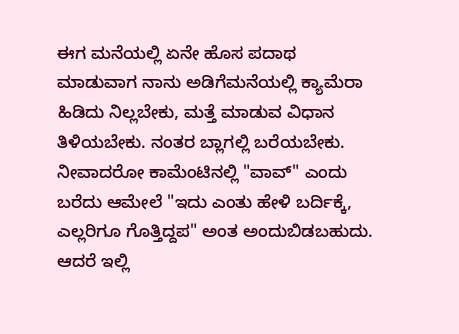ಈಗ ಮನೆಯಲ್ಲಿ ಏನೇ ಹೊಸ ಪದಾಥ ಮಾಡುವಾಗ ನಾನು ಅಡಿಗೆಮನೆಯಲ್ಲಿ ಕ್ಯಾಮೆರಾ ಹಿಡಿದು ನಿಲ್ಲಬೇಕು, ಮತ್ತೆ ಮಾಡುವ ವಿಧಾನ ತಿಳಿಯಬೇಕು. ನಂತರ ಬ್ಲಾಗಲ್ಲಿ ಬರೆಯಬೇಕು. ನೀವಾದರೋ ಕಾಮೆಂಟಿನಲ್ಲಿ "ವಾವ್" ಎಂದು ಬರೆದು ಆಮೇಲೆ "ಇದು ಎಂತು ಹೇಳಿ ಬರ್ದಿಕ್ಕೆ, ಎಲ್ಲರಿಗೂ ಗೊತ್ತಿದ್ದಪ" ಅಂತ ಅಂದುಬಿಡಬಹುದು. ಆದರೆ ಇಲ್ಲಿ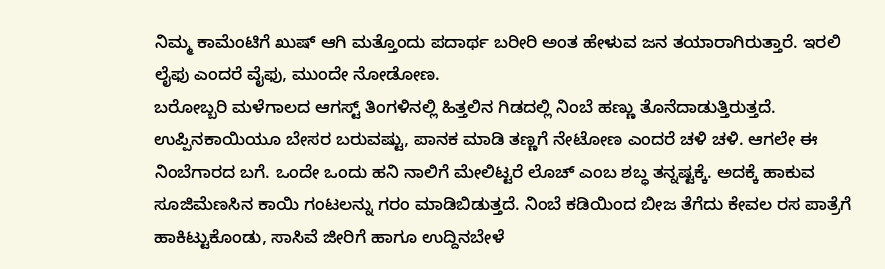ನಿಮ್ಮ ಕಾಮೆಂಟಿಗೆ ಖುಷ್ ಆಗಿ ಮತ್ತೊಂದು ಪದಾರ್ಥ ಬರೀರಿ ಅಂತ ಹೇಳುವ ಜನ ತಯಾರಾಗಿರುತ್ತಾರೆ. ಇರಲಿ ಲೈಫು ಎಂದರೆ ವೈಫು, ಮುಂದೇ ನೋಡೋಣ.
ಬರೋಬ್ಬರಿ ಮಳೆಗಾಲದ ಆಗಸ್ಟ್ ತಿಂಗಳಿನಲ್ಲಿ ಹಿತ್ತಲಿನ ಗಿಡದಲ್ಲಿ ನಿಂಬೆ ಹಣ್ಣು ತೊನೆದಾಡುತ್ತಿರುತ್ತದೆ. ಉಪ್ಪಿನಕಾಯಿಯೂ ಬೇಸರ ಬರುವಷ್ಟು, ಪಾನಕ ಮಾಡಿ ತಣ್ಣಗೆ ನೇಟೋಣ ಎಂದರೆ ಚಳಿ ಚಳಿ. ಆಗಲೇ ಈ ನಿಂಬೆಗಾರದ ಬಗೆ. ಒಂದೇ ಒಂದು ಹನಿ ನಾಲಿಗೆ ಮೇಲಿಟ್ಟರೆ ಲೊಚ್ ಎಂಬ ಶಬ್ಧ ತನ್ನಷ್ಟಕ್ಕೆ. ಅದಕ್ಕೆ ಹಾಕುವ ಸೂಜಿಮೆಣಸಿನ ಕಾಯಿ ಗಂಟಲನ್ನು ಗರಂ ಮಾಡಿಬಿಡುತ್ತದೆ. ನಿಂಬೆ ಕಡಿಯಿಂದ ಬೀಜ ತೆಗೆದು ಕೇವಲ ರಸ ಪಾತ್ರೆಗೆ ಹಾಕಿಟ್ಟುಕೊಂಡು, ಸಾಸಿವೆ ಜೀರಿಗೆ ಹಾಗೂ ಉದ್ದಿನಬೇಳೆ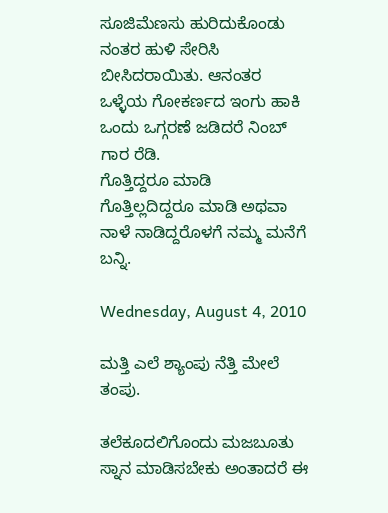ಸೂಜಿಮೆಣಸು ಹುರಿದುಕೊಂಡು ನಂತರ ಹುಳಿ ಸೇರಿಸಿ ಬೀಸಿದರಾಯಿತು. ಆನಂತರ ಒಳ್ಳೆಯ ಗೋಕರ್ಣದ ಇಂಗು ಹಾಕಿ ಒಂದು ಒಗ್ಗರಣೆ ಜಡಿದರೆ ನಿಂಬ್ ಗಾರ ರೆಡಿ.
ಗೊತ್ತಿದ್ದರೂ ಮಾಡಿ ಗೊತ್ತಿಲ್ಲದಿದ್ದರೂ ಮಾಡಿ ಅಥವಾ ನಾಳೆ ನಾಡಿದ್ದರೊಳಗೆ ನಮ್ಮ ಮನೆಗೆ ಬನ್ನಿ.

Wednesday, August 4, 2010

ಮತ್ತಿ ಎಲೆ ಶ್ಯಾಂಪು ನೆತ್ತಿ ಮೇಲೆ ತಂಪು.

ತಲೆಕೂದಲಿಗೊಂದು ಮಜಬೂತು ಸ್ನಾನ ಮಾಡಿಸಬೇಕು ಅಂತಾದರೆ ಈ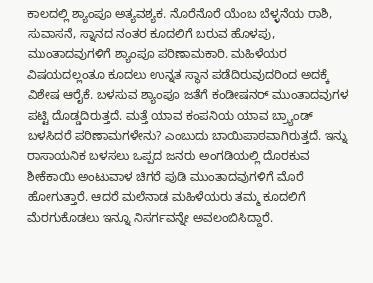ಕಾಲದಲ್ಲಿ ಶ್ಯಾಂಪೂ ಅತ್ಯವಶ್ಯಕ. ನೊರೆನೊರೆ ಯೆಂಬ ಬೆಳ್ಳನೆಯ ರಾಶಿ, ಸುವಾಸನೆ, ಸ್ನಾನದ ನಂತರ ಕೂದಲಿಗೆ ಬರುವ ಹೊಳಪು, ಮುಂತಾದವುಗಳಿಗೆ ಶ್ಯಾಂಪೂ ಪರಿಣಾಮಕಾರಿ. ಮಹಿಳೆಯರ ವಿಷಯದಲ್ಲಂತೂ ಕೂದಲು ಉನ್ನತ ಸ್ಥಾನ ಪಡೆದಿರುವುದರಿಂದ ಅದಕ್ಕೆ ವಿಶೇಷ ಆರೈಕೆ. ಬಳಸುವ ಶ್ಯಾಂಪೂ ಜತೆಗೆ ಕಂಡೀಷನರ್ ಮುಂತಾದವುಗಳ ಪಟ್ಟಿ ದೊಡ್ಡದಿರುತ್ತದೆ. ಮತ್ತೆ ಯಾವ ಕಂಪನಿಯ ಯಾವ ಬ್ರ್ಯಾಂಡ್ ಬಳಸಿದರೆ ಪರಿಣಾಮಗಳೇನು? ಎಂಬುದು ಬಾಯಿಪಾಠವಾಗಿರುತ್ತದೆ. ಇನ್ನು ರಾಸಾಯನಿಕ ಬಳಸಲು ಒಪ್ಪದ ಜನರು ಅಂಗಡಿಯಲ್ಲಿ ದೊರಕುವ ಶೀಕೆಕಾಯಿ ಅಂಟುವಾಳ ಚಿಗರೆ ಪುಡಿ ಮುಂತಾದವುಗಳಿಗೆ ಮೊರೆ ಹೋಗುತ್ತಾರೆ. ಆದರೆ ಮಲೆನಾಡ ಮಹಿಳೆಯರು ತಮ್ಮ ಕೂದಲಿಗೆ ಮೆರಗುಕೊಡಲು ಇನ್ನೂ ನಿಸರ್ಗವನ್ನೇ ಅವಲಂಬಿಸಿದ್ದಾರೆ.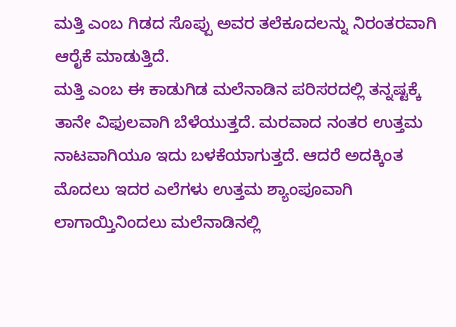ಮತ್ತಿ ಎಂಬ ಗಿಡದ ಸೊಪ್ಪು ಅವರ ತಲೆಕೂದಲನ್ನು ನಿರಂತರವಾಗಿ ಆರೈಕೆ ಮಾಡುತ್ತಿದೆ.
ಮತ್ತಿ ಎಂಬ ಈ ಕಾಡುಗಿಡ ಮಲೆನಾಡಿನ ಪರಿಸರದಲ್ಲಿ ತನ್ನಷ್ಟಕ್ಕೆ ತಾನೇ ವಿಫುಲವಾಗಿ ಬೆಳೆಯುತ್ತದೆ. ಮರವಾದ ನಂತರ ಉತ್ತಮ ನಾಟವಾಗಿಯೂ ಇದು ಬಳಕೆಯಾಗುತ್ತದೆ. ಆದರೆ ಅದಕ್ಕಿಂತ ಮೊದಲು ಇದರ ಎಲೆಗಳು ಉತ್ತಮ ಶ್ಯಾಂಪೂವಾಗಿ ಲಾಗಾಯ್ತಿನಿಂದಲು ಮಲೆನಾಡಿನಲ್ಲಿ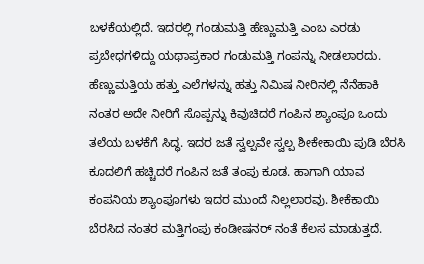ಬಳಕೆಯಲ್ಲಿದೆ. ಇದರಲ್ಲಿ ಗಂಡುಮತ್ತಿ ಹೆಣ್ಣುಮತ್ತಿ ಎಂಬ ಎರಡು ಪ್ರಬೇಧಗಳಿದ್ದು ಯಥಾಪ್ರಕಾರ ಗಂಡುಮತ್ತಿ ಗಂಪನ್ನು ನೀಡಲಾರದು. ಹೆಣ್ಣುಮತ್ತಿಯ ಹತ್ತು ಎಲೆಗಳನ್ನು ಹತ್ತು ನಿಮಿಷ ನೀರಿನಲ್ಲಿ ನೆನೆಹಾಕಿ ನಂತರ ಅದೇ ನೀರಿಗೆ ಸೊಪ್ಪನ್ನು ಕಿವುಚಿದರೆ ಗಂಪಿನ ಶ್ಯಾಂಪೂ ಒಂದು ತಲೆಯ ಬಳಕೆಗೆ ಸಿದ್ಧ. ಇದರ ಜತೆ ಸ್ವಲ್ಪವೇ ಸ್ವಲ್ಪ ಶೀಕೇಕಾಯಿ ಪುಡಿ ಬೆರಸಿ ಕೂದಲಿಗೆ ಹಚ್ಚಿದರೆ ಗಂಪಿನ ಜತೆ ತಂಪು ಕೂಡ. ಹಾಗಾಗಿ ಯಾವ ಕಂಪನಿಯ ಶ್ಯಾಂಪೂಗಳು ಇದರ ಮುಂದೆ ನಿಲ್ಲಲಾರವು. ಶೀಕೆಕಾಯಿ ಬೆರಸಿದ ನಂತರ ಮತ್ತಿಗಂಪು ಕಂಡೀಷನರ್ ನಂತೆ ಕೆಲಸ ಮಾಡುತ್ತದೆ.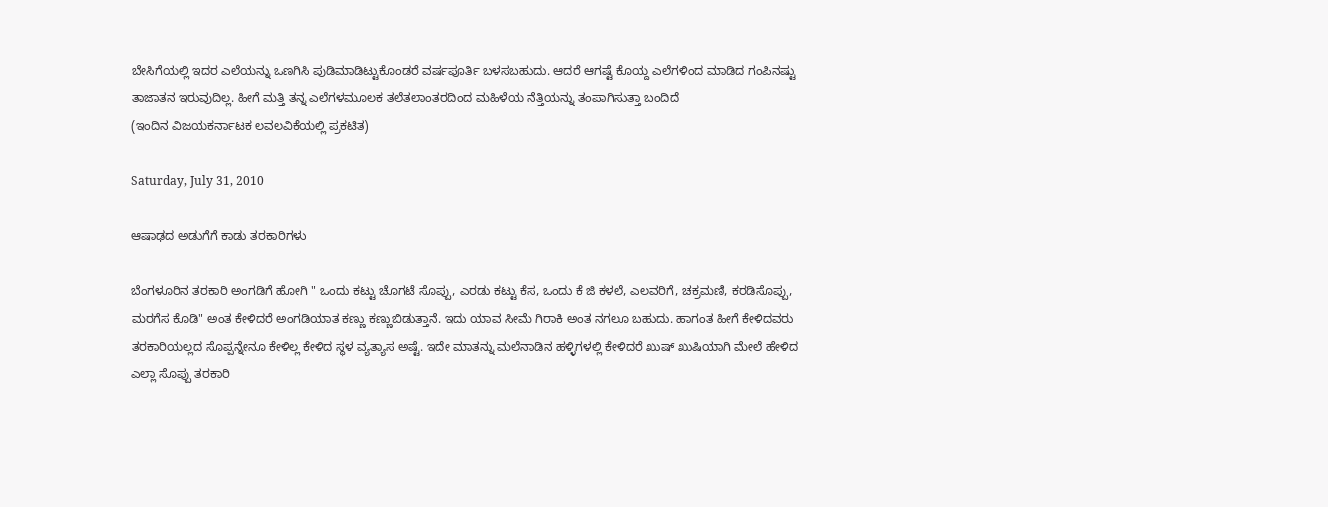ಬೇಸಿಗೆಯಲ್ಲಿ ಇದರ ಎಲೆಯನ್ನು ಒಣಗಿಸಿ ಪುಡಿಮಾಡಿಟ್ಟುಕೊಂಡರೆ ವರ್ಷಪೂರ್ತಿ ಬಳಸಬಹುದು. ಆದರೆ ಆಗಷ್ಟೆ ಕೊಯ್ದ ಎಲೆಗಳಿಂದ ಮಾಡಿದ ಗಂಪಿನಷ್ಟು ತಾಜಾತನ ಇರುವುದಿಲ್ಲ. ಹೀಗೆ ಮತ್ತಿ ತನ್ನ ಎಲೆಗಳಮೂಲಕ ತಲೆತಲಾಂತರದಿಂದ ಮಹಿಳೆಯ ನೆತ್ತಿಯನ್ನು ತಂಪಾಗಿಸುತ್ತಾ ಬಂದಿದೆ
(ಇಂದಿನ ವಿಜಯಕರ್ನಾಟಕ ಲವಲವಿಕೆಯಲ್ಲಿ ಪ್ರಕಟಿತ)

Saturday, July 31, 2010

ಆಷಾಢದ ಅಡುಗೆಗೆ ಕಾಡು ತರಕಾರಿಗಳು

ಬೆಂಗಳೂರಿನ ತರಕಾರಿ ಅಂಗಡಿಗೆ ಹೋಗಿ " ಒಂದು ಕಟ್ಟು ಚೊಗಟೆ ಸೊಪ್ಪು, ಎರಡು ಕಟ್ಟು ಕೆಸ, ಒಂದು ಕೆ ಜಿ ಕಳಲೆ, ಎಲವರಿಗೆ, ಚಕ್ರಮಣಿ, ಕರಡಿಸೊಪ್ಪು, ಮರಗೆಸ ಕೊಡಿ" ಅಂತ ಕೇಳಿದರೆ ಅಂಗಡಿಯಾತ ಕಣ್ಣು ಕಣ್ಣುಬಿಡುತ್ತಾನೆ. ಇದು ಯಾವ ಸೀಮೆ ಗಿರಾಕಿ ಅಂತ ನಗಲೂ ಬಹುದು. ಹಾಗಂತ ಹೀಗೆ ಕೇಳಿದವರು ತರಕಾರಿಯಲ್ಲದ ಸೊಪ್ಪನ್ನೇನೂ ಕೇಳಿಲ್ಲ ಕೇಳಿದ ಸ್ಥಳ ವ್ಯತ್ಯಾಸ ಅಷ್ಟೆ. ಇದೇ ಮಾತನ್ನು ಮಲೆನಾಡಿನ ಹಳ್ಳಿಗಳಲ್ಲಿ ಕೇಳಿದರೆ ಖುಷ್ ಖುಷಿಯಾಗಿ ಮೇಲೆ ಹೇಳಿದ ಎಲ್ಲಾ ಸೊಪ್ಪು ತರಕಾರಿ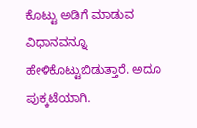ಕೊಟ್ಟು ಅಡಿಗೆ ಮಾಡುವ ವಿಧಾನವನ್ನೂ ಹೇಳಿಕೊಟ್ಟುಬಿಡುತ್ತಾರೆ. ಅದೂ ಪುಕ್ಕಟೆಯಾಗಿ.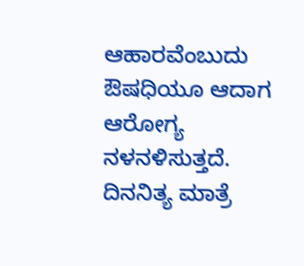ಆಹಾರವೆಂಬುದು ಔಷಧಿಯೂ ಆದಾಗ ಆರೋಗ್ಯ ನಳನಳಿಸುತ್ತದೆ. ದಿನನಿತ್ಯ ಮಾತ್ರೆ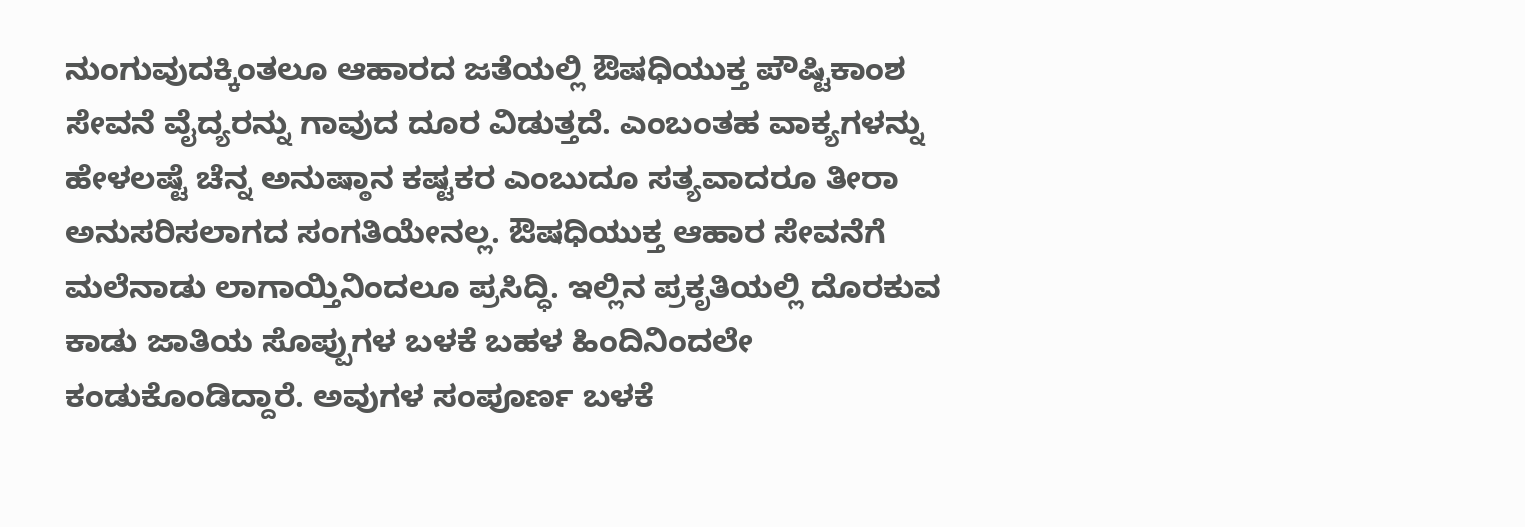ನುಂಗುವುದಕ್ಕಿಂತಲೂ ಆಹಾರದ ಜತೆಯಲ್ಲಿ ಔಷಧಿಯುಕ್ತ ಪೌಷ್ಟಿಕಾಂಶ ಸೇವನೆ ವೈದ್ಯರನ್ನು ಗಾವುದ ದೂರ ವಿಡುತ್ತದೆ. ಎಂಬಂತಹ ವಾಕ್ಯಗಳನ್ನು ಹೇಳಲಷ್ಟೆ ಚೆನ್ನ ಅನುಷ್ಠಾನ ಕಷ್ಟಕರ ಎಂಬುದೂ ಸತ್ಯವಾದರೂ ತೀರಾ ಅನುಸರಿಸಲಾಗದ ಸಂಗತಿಯೇನಲ್ಲ. ಔಷಧಿಯುಕ್ತ ಆಹಾರ ಸೇವನೆಗೆ ಮಲೆನಾಡು ಲಾಗಾಯ್ತಿನಿಂದಲೂ ಪ್ರಸಿದ್ಧಿ. ಇಲ್ಲಿನ ಪ್ರಕೃತಿಯಲ್ಲಿ ದೊರಕುವ ಕಾಡು ಜಾತಿಯ ಸೊಪ್ಪುಗಳ ಬಳಕೆ ಬಹಳ ಹಿಂದಿನಿಂದಲೇ ಕಂಡುಕೊಂಡಿದ್ದಾರೆ. ಅವುಗಳ ಸಂಪೂರ್ಣ ಬಳಕೆ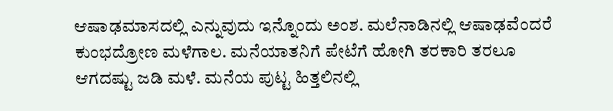ಆಷಾಢಮಾಸದಲ್ಲಿ ಎನ್ನುವುದು ಇನ್ನೊಂದು ಅಂಶ. ಮಲೆನಾಡಿನಲ್ಲಿ ಆಷಾಢವೆಂದರೆ ಕುಂಭದ್ರೋಣ ಮಳೆಗಾಲ. ಮನೆಯಾತನಿಗೆ ಪೇಟೆಗೆ ಹೋಗಿ ತರಕಾರಿ ತರಲೂ ಆಗದಷ್ಟು ಜಡಿ ಮಳೆ. ಮನೆಯ ಪುಟ್ಟ ಹಿತ್ತಲಿನಲ್ಲಿ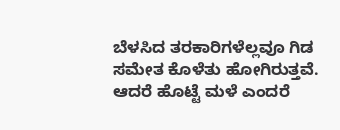ಬೆಳಸಿದ ತರಕಾರಿಗಳೆಲ್ಲವೂ ಗಿಡ ಸಮೇತ ಕೊಳೆತು ಹೋಗಿರುತ್ತವೆ. ಆದರೆ ಹೊಟ್ಟೆ ಮಳೆ ಎಂದರೆ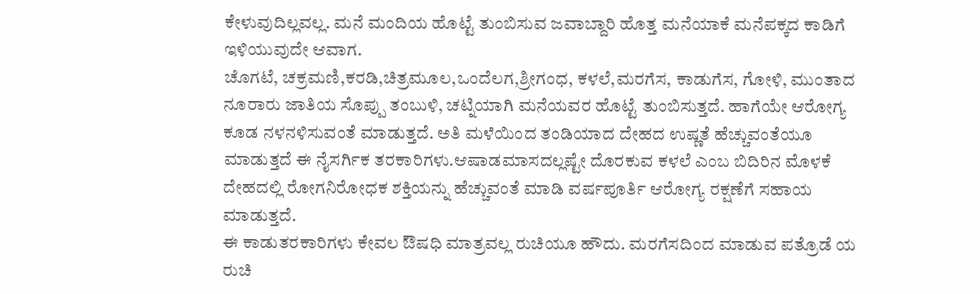ಕೇಳುವುದಿಲ್ಲವಲ್ಲ. ಮನೆ ಮಂದಿಯ ಹೊಟ್ಟೆ ತುಂಬಿಸುವ ಜವಾಬ್ದಾರಿ ಹೊತ್ತ ಮನೆಯಾಕೆ ಮನೆಪಕ್ಕದ ಕಾಡಿಗೆ ಇಳಿಯುವುದೇ ಆವಾಗ.
ಚೊಗಟೆ, ಚಕ್ರಮಣಿ,ಕರಡಿ,ಚಿತ್ರಮೂಲ,ಒಂದೆಲಗ,ಶ್ರೀಗಂಧ, ಕಳಲೆ,ಮರಗೆಸ, ಕಾಡುಗೆಸ, ಗೋಳಿ, ಮುಂತಾದ ನೂರಾರು ಜಾತಿಯ ಸೊಪ್ಪು ತಂಬುಳಿ, ಚಟ್ನಿಯಾಗಿ ಮನೆಯವರ ಹೊಟ್ಟೆ ತುಂಬಿಸುತ್ತದೆ. ಹಾಗೆಯೇ ಆರೋಗ್ಯ ಕೂಡ ನಳನಳಿಸುವಂತೆ ಮಾಡುತ್ತದೆ. ಅತಿ ಮಳೆಯಿಂದ ತಂಡಿಯಾದ ದೇಹದ ಉಷ್ಣತೆ ಹೆಚ್ಚುವಂತೆಯೂ ಮಾಡುತ್ತದೆ ಈ ನೈಸರ್ಗಿಕ ತರಕಾರಿಗಳು.ಆಷಾಡಮಾಸದಲ್ಲಷ್ಟೇ ದೊರಕುವ ಕಳಲೆ ಎಂಬ ಬಿದಿರಿನ ಮೊಳಕೆ ದೇಹದಲ್ಲಿ ರೋಗನಿರೋಧಕ ಶಕ್ತಿಯನ್ನು ಹೆಚ್ಚುವಂತೆ ಮಾಡಿ ವರ್ಷಪೂರ್ತಿ ಆರೋಗ್ಯ ರಕ್ಷಣೆಗೆ ಸಹಾಯ ಮಾಡುತ್ತದೆ.
ಈ ಕಾಡುತರಕಾರಿಗಳು ಕೇವಲ ಔಷಧಿ ಮಾತ್ರವಲ್ಲ ರುಚಿಯೂ ಹೌದು. ಮರಗೆಸದಿಂದ ಮಾಡುವ ಪತ್ರೊಡೆ ಯ ರುಚಿ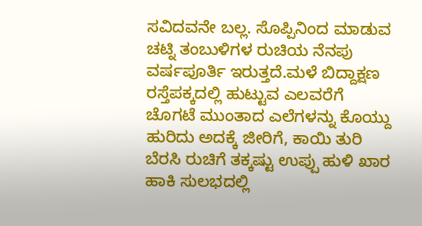ಸವಿದವನೇ ಬಲ್ಲ. ಸೊಪ್ಪಿನಿಂದ ಮಾಡುವ ಚಟ್ನಿ ತಂಬುಳಿಗಳ ರುಚಿಯ ನೆನಪು ವರ್ಷಪೂರ್ತಿ ಇರುತ್ತದೆ.ಮಳೆ ಬಿದ್ದಾಕ್ಷಣ ರಸ್ತೆಪಕ್ಕದಲ್ಲಿ ಹುಟ್ಟುವ ಎಲವರೆಗೆ ಚೊಗಟೆ ಮುಂತಾದ ಎಲೆಗಳನ್ನು ಕೊಯ್ದು ಹುರಿದು ಅದಕ್ಕೆ ಜೀರಿಗೆ, ಕಾಯಿ ತುರಿ ಬೆರಸಿ ರುಚಿಗೆ ತಕ್ಕಷ್ಟು ಉಪ್ಪು ಹುಳಿ ಖಾರ ಹಾಕಿ ಸುಲಭದಲ್ಲಿ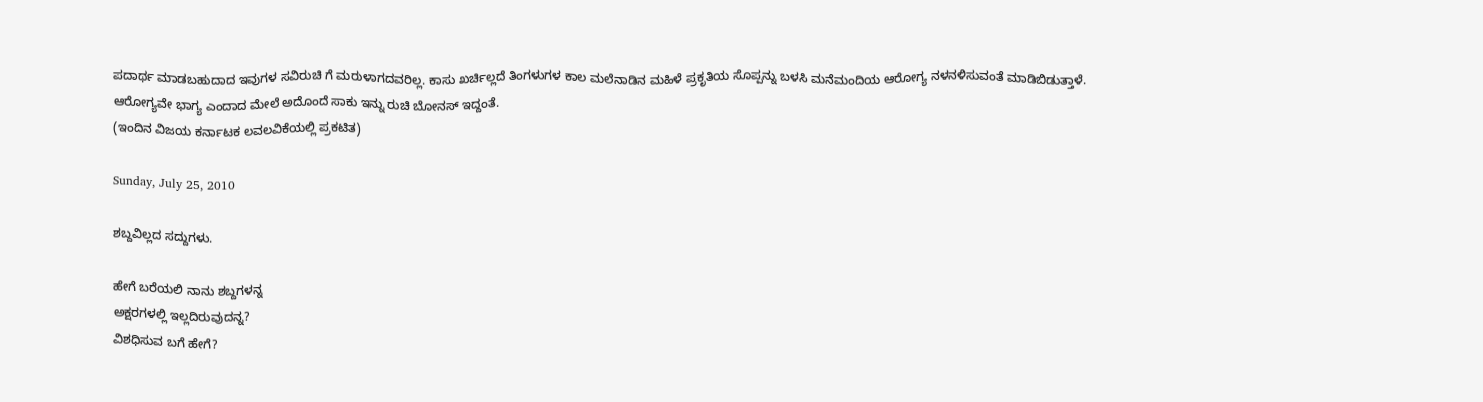ಪದಾರ್ಥ ಮಾಡಬಹುದಾದ ಇವುಗಳ ಸವಿರುಚಿ ಗೆ ಮರುಳಾಗದವರಿಲ್ಲ. ಕಾಸು ಖರ್ಚಿಲ್ಲದೆ ತಿಂಗಳುಗಳ ಕಾಲ ಮಲೆನಾಡಿನ ಮಹಿಳೆ ಪ್ರಕೃತಿಯ ಸೊಪ್ಪನ್ನು ಬಳಸಿ ಮನೆಮಂದಿಯ ಆರೋಗ್ಯ ನಳನಳಿಸುವಂತೆ ಮಾಡಿಬಿಡುತ್ತಾಳೆ. ಆರೋಗ್ಯವೇ ಭಾಗ್ಯ ಎಂದಾದ ಮೇಲೆ ಅದೊಂದೆ ಸಾಕು ಇನ್ನು ರುಚಿ ಬೋನಸ್ ಇದ್ದಂತೆ.
(ಇಂದಿನ ವಿಜಯ ಕರ್ನಾಟಕ ಲವಲವಿಕೆಯಲ್ಲಿ ಪ್ರಕಟಿತ)

Sunday, July 25, 2010

ಶಬ್ದವಿಲ್ಲದ ಸದ್ದುಗಳು.

ಹೇಗೆ ಬರೆಯಲಿ ನಾನು ಶಬ್ದಗಳನ್ನ
ಅಕ್ಷರಗಳಲ್ಲಿ ಇಲ್ಲದಿರುವುದನ್ನ?
ವಿಶಧಿಸುವ ಬಗೆ ಹೇಗೆ?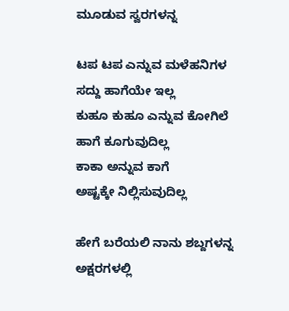ಮೂಡುವ ಸ್ವರಗಳನ್ನ

ಟಪ ಟಪ ಎನ್ನುವ ಮಳೆಹನಿಗಳ
ಸದ್ದು ಹಾಗೆಯೇ ಇಲ್ಲ
ಕುಹೂ ಕುಹೂ ಎನ್ನುವ ಕೋಗಿಲೆ
ಹಾಗೆ ಕೂಗುವುದಿಲ್ಲ
ಕಾಕಾ ಅನ್ನುವ ಕಾಗೆ
ಅಷ್ಟಕ್ಕೇ ನಿಲ್ಲಿಸುವುದಿಲ್ಲ

ಹೇಗೆ ಬರೆಯಲಿ ನಾನು ಶಬ್ದಗಳನ್ನ
ಅಕ್ಷರಗಳಲ್ಲಿ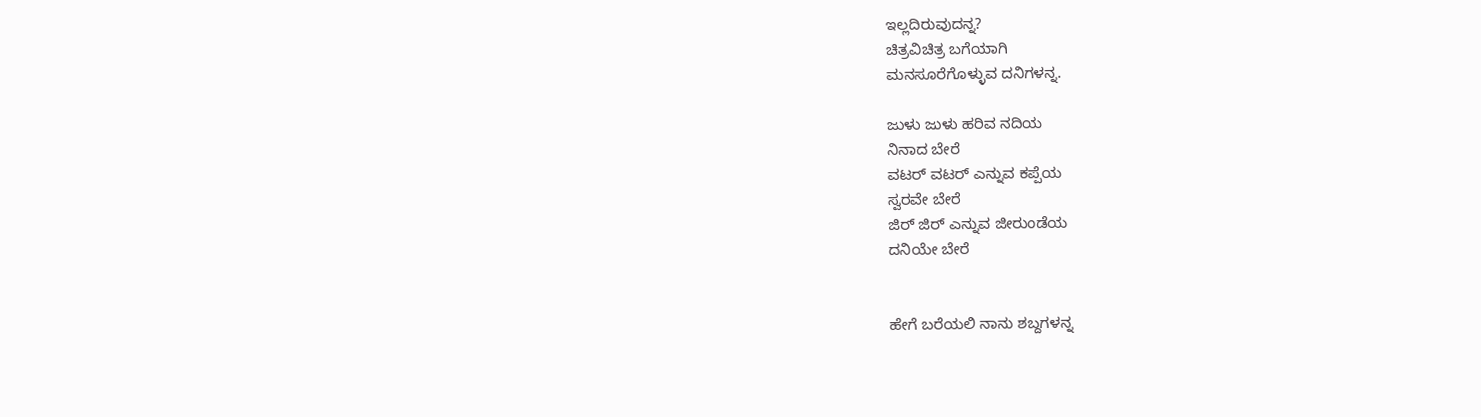ಇಲ್ಲದಿರುವುದನ್ನ?
ಚಿತ್ರವಿಚಿತ್ರ ಬಗೆಯಾಗಿ
ಮನಸೂರೆಗೊಳ್ಳುವ ದನಿಗಳನ್ನ.

ಜುಳು ಜುಳು ಹರಿವ ನದಿಯ
ನಿನಾದ ಬೇರೆ
ವಟರ್ ವಟರ್ ಎನ್ನುವ ಕಪ್ಪೆಯ
ಸ್ವರವೇ ಬೇರೆ
ಜಿರ್ ಜಿರ್ ಎನ್ನುವ ಜೀರುಂಡೆಯ
ದನಿಯೇ ಬೇರೆ


ಹೇಗೆ ಬರೆಯಲಿ ನಾನು ಶಬ್ದಗಳನ್ನ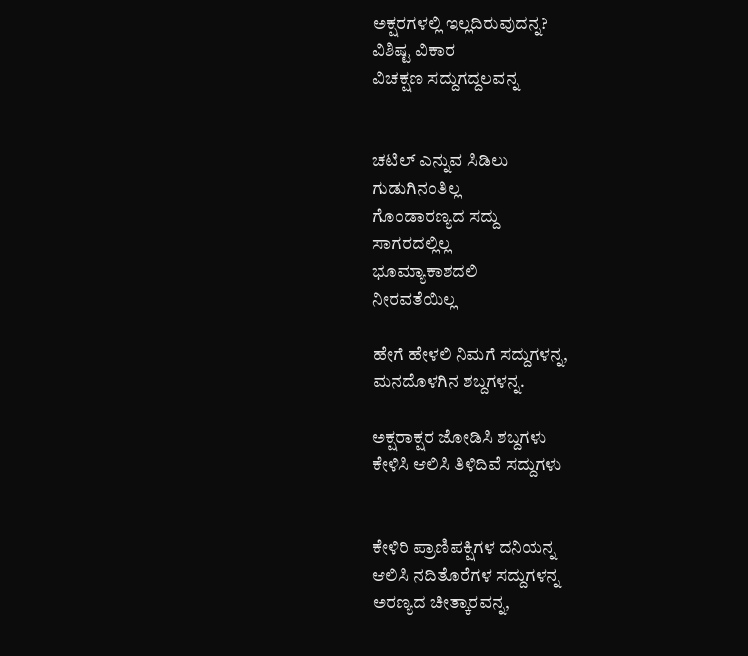ಅಕ್ಷರಗಳಲ್ಲಿ ಇಲ್ಲದಿರುವುದನ್ನ?
ವಿಶಿಷ್ಟ ವಿಕಾರ
ವಿಚಕ್ಷಣ ಸದ್ದುಗದ್ದಲವನ್ನ


ಚಟಿಲ್ ಎನ್ನುವ ಸಿಡಿಲು
ಗುಡುಗಿನಂತಿಲ್ಲ
ಗೊಂಡಾರಣ್ಯದ ಸದ್ದು
ಸಾಗರದಲ್ಲಿಲ್ಲ
ಭೂಮ್ಯಾಕಾಶದಲಿ
ನೀರವತೆಯಿಲ್ಲ

ಹೇಗೆ ಹೇಳಲಿ ನಿಮಗೆ ಸದ್ದುಗಳನ್ನ,
ಮನದೊಳಗಿನ ಶಬ್ದಗಳನ್ನ.

ಅಕ್ಷರಾಕ್ಷರ ಜೋಡಿಸಿ ಶಬ್ದಗಳು
ಕೇಳಿಸಿ ಆಲಿಸಿ ತಿಳಿದಿವೆ ಸದ್ದುಗಳು


ಕೇಳಿರಿ ಪ್ರಾಣಿಪಕ್ಷಿಗಳ ದನಿಯನ್ನ
ಆಲಿಸಿ ನದಿತೊರೆಗಳ ಸದ್ದುಗಳನ್ನ
ಅರಣ್ಯದ ಚೀತ್ಕಾರವನ್ನ,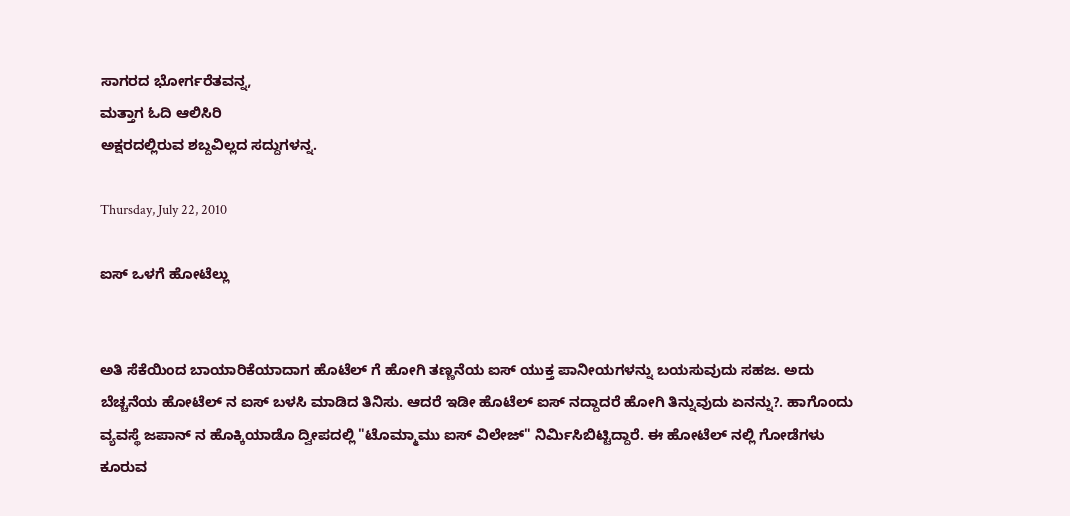ಸಾಗರದ ಭೋರ್ಗರೆತವನ್ನ,
ಮತ್ತಾಗ ಓದಿ ಆಲಿಸಿರಿ
ಅಕ್ಷರದಲ್ಲಿರುವ ಶಬ್ದವಿಲ್ಲದ ಸದ್ದುಗಳನ್ನ.

Thursday, July 22, 2010

ಐಸ್ ಒಳಗೆ ಹೋಟೆಲ್ಲು


ಅತಿ ಸೆಕೆಯಿಂದ ಬಾಯಾರಿಕೆಯಾದಾಗ ಹೊಟೆಲ್ ಗೆ ಹೋಗಿ ತಣ್ಣನೆಯ ಐಸ್ ಯುಕ್ತ ಪಾನೀಯಗಳನ್ನು ಬಯಸುವುದು ಸಹಜ. ಅದು ಬೆಚ್ಚನೆಯ ಹೋಟೆಲ್ ನ ಐಸ್ ಬಳಸಿ ಮಾಡಿದ ತಿನಿಸು. ಆದರೆ ಇಡೀ ಹೊಟೆಲ್ ಐಸ್ ನದ್ದಾದರೆ ಹೋಗಿ ತಿನ್ನುವುದು ಏನನ್ನು?. ಹಾಗೊಂದು ವ್ಯವಸ್ಥೆ ಜಪಾನ್ ನ ಹೊಕ್ಕಿಯಾಡೊ ದ್ವೀಪದಲ್ಲಿ "ಟೊಮ್ಮಾಮು ಐಸ್ ವಿಲೇಜ್" ನಿರ್ಮಿಸಿಬಿಟ್ಟಿದ್ದಾರೆ. ಈ ಹೋಟೆಲ್ ನಲ್ಲಿ ಗೋಡೆಗಳು ಕೂರುವ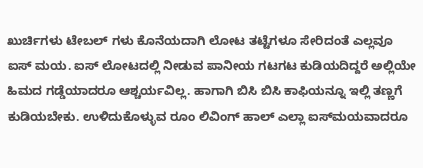ಖುರ್ಚಿಗಳು ಟೇಬಲ್ ಗಳು ಕೊನೆಯದಾಗಿ ಲೋಟ ತಟ್ಟೆಗಳೂ ಸೇರಿದಂತೆ ಎಲ್ಲವೂ ಐಸ್ ಮಯ. ಐಸ್ ಲೋಟದಲ್ಲಿ ನೀಡುವ ಪಾನೀಯ ಗಟಗಟ ಕುಡಿಯದಿದ್ದರೆ ಅಲ್ಲಿಯೇ ಹಿಮದ ಗಡ್ಡೆಯಾದರೂ ಆಶ್ಚರ್ಯವಿಲ್ಲ. ಹಾಗಾಗಿ ಬಿಸಿ ಬಿಸಿ ಕಾಫಿಯನ್ನೂ ಇಲ್ಲಿ ತಣ್ಣಗೆ ಕುಡಿಯಬೇಕು. ಉಳಿದುಕೊಳ್ಳುವ ರೂಂ ಲಿವಿಂಗ್ ಹಾಲ್ ಎಲ್ಲಾ ಐಸ್‌ಮಯವಾದರೂ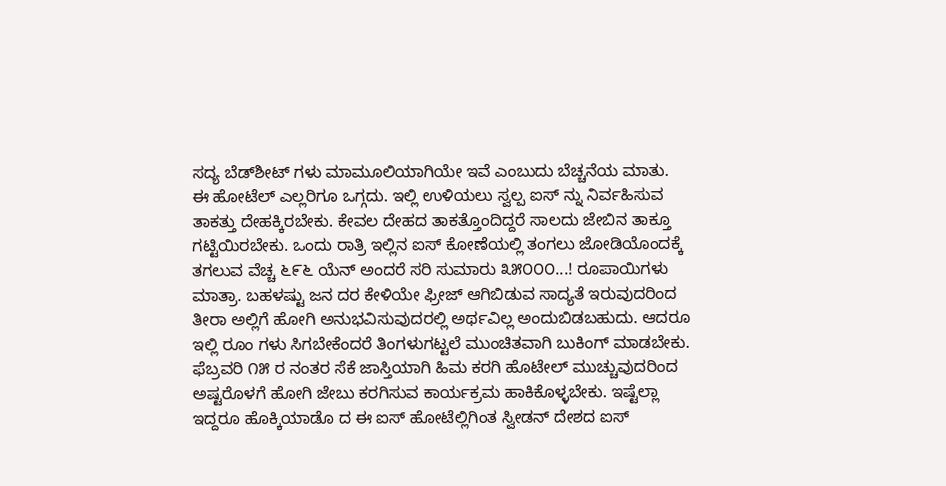ಸದ್ಯ ಬೆಡ್‌ಶೀಟ್ ಗಳು ಮಾಮೂಲಿಯಾಗಿಯೇ ಇವೆ ಎಂಬುದು ಬೆಚ್ಚನೆಯ ಮಾತು.
ಈ ಹೋಟೆಲ್ ಎಲ್ಲರಿಗೂ ಒಗ್ಗದು. ಇಲ್ಲಿ ಉಳಿಯಲು ಸ್ವಲ್ಪ ಐಸ್ ನ್ನು ನಿರ್ವಹಿಸುವ ತಾಕತ್ತು ದೇಹಕ್ಕಿರಬೇಕು. ಕೇವಲ ದೇಹದ ತಾಕತ್ತೊಂದಿದ್ದರೆ ಸಾಲದು ಜೇಬಿನ ತಾಕ್ತೂ ಗಟ್ಟಿಯಿರಬೇಕು. ಒಂದು ರಾತ್ರಿ ಇಲ್ಲಿನ ಐಸ್ ಕೋಣೆಯಲ್ಲಿ ತಂಗಲು ಜೋಡಿಯೊಂದಕ್ಕೆ ತಗಲುವ ವೆಚ್ಚ ೬೯೬ ಯೆನ್ ಅಂದರೆ ಸರಿ ಸುಮಾರು ೩೫೦೦೦...! ರೂಪಾಯಿಗಳು ಮಾತ್ರಾ. ಬಹಳಷ್ಟು ಜನ ದರ ಕೇಳಿಯೇ ಫ್ರೀಜ್ ಆಗಿಬಿಡುವ ಸಾದ್ಯತೆ ಇರುವುದರಿಂದ ತೀರಾ ಅಲ್ಲಿಗೆ ಹೋಗಿ ಅನುಭವಿಸುವುದರಲ್ಲಿ ಅರ್ಥವಿಲ್ಲ ಅಂದುಬಿಡಬಹುದು. ಆದರೂ ಇಲ್ಲಿ ರೂಂ ಗಳು ಸಿಗಬೇಕೆಂದರೆ ತಿಂಗಳುಗಟ್ಟಲೆ ಮುಂಚಿತವಾಗಿ ಬುಕಿಂಗ್ ಮಾಡಬೇಕು. ಫೆಬ್ರವರಿ ೧೫ ರ ನಂತರ ಸೆಕೆ ಜಾಸ್ತಿಯಾಗಿ ಹಿಮ ಕರಗಿ ಹೊಟೇಲ್ ಮುಚ್ಚುವುದರಿಂದ ಅಷ್ಟರೊಳಗೆ ಹೋಗಿ ಜೇಬು ಕರಗಿಸುವ ಕಾರ್ಯಕ್ರಮ ಹಾಕಿಕೊಳ್ಳಬೇಕು. ಇಷ್ಟೆಲ್ಲಾ ಇದ್ದರೂ ಹೊಕ್ಕಿಯಾಡೊ ದ ಈ ಐಸ್ ಹೋಟೆಲ್ಲಿಗಿಂತ ಸ್ವೀಡನ್ ದೇಶದ ಐಸ್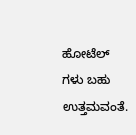ಹೋಟೆಲ್ ಗಳು ಬಹು ಉತ್ತಮವಂತೆ.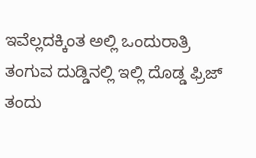ಇವೆಲ್ಲದಕ್ಕಿಂತ ಅಲ್ಲಿ ಒಂದುರಾತ್ರಿ ತಂಗುವ ದುಡ್ಡಿನಲ್ಲಿ ಇಲ್ಲಿ ದೊಡ್ಡ ಫ್ರಿಜ್ ತಂದು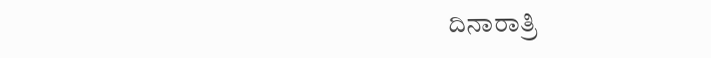ದಿನಾರಾತ್ರಿ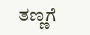ತಣ್ಣಗೆ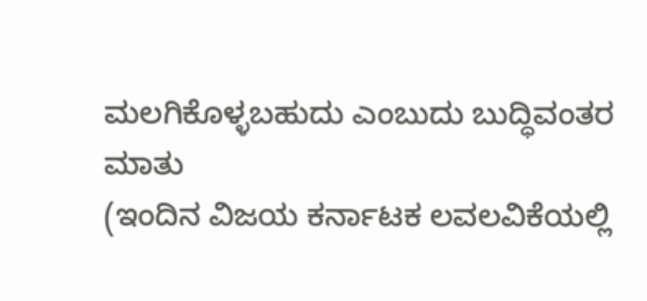ಮಲಗಿಕೊಳ್ಳಬಹುದು ಎಂಬುದು ಬುದ್ಧಿವಂತರ ಮಾತು
(ಇಂದಿನ ವಿಜಯ ಕರ್ನಾಟಕ ಲವಲವಿಕೆಯಲ್ಲಿ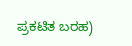ಪ್ರಕಟಿತ ಬರಹ)